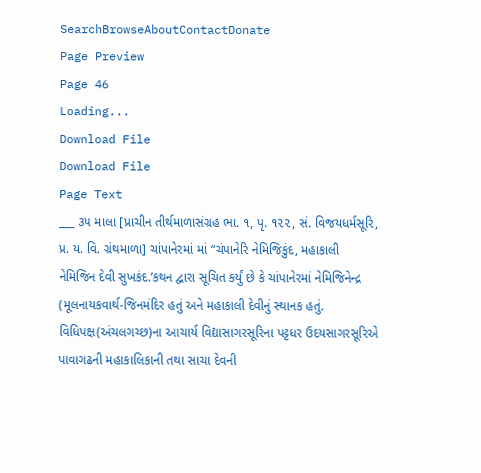SearchBrowseAboutContactDonate
Page Preview
Page 46
Loading...
Download File
Download File
Page Text
___ ૩૫ માલા [પ્રાચીન તીર્થમાળાસંગ્રહ ભા. ૧, પૃ. ૧૨૨, સં. વિજયધર્મસૂરિ, પ્ર. ય. વિ. ગ્રંથમાળા] ચાંપાનેરમાં માં “ચંપાનેરિ નેમિજિકુંદ, મહાકાલી નેમિજિન દેવી સુખકંદ.’કથન દ્વારા સૂચિત કર્યું છે કે ચાંપાનેરમાં નેમિજિનેન્દ્ર (મૂલનાયકવાર્થ-જિનમંદિર હતું અને મહાકાલી દેવીનું સ્થાનક હતું. વિધિપક્ષ(અંચલગચ્છ)ના આચાર્ય વિદ્યાસાગરસૂરિના પટ્ટધર ઉદયસાગરસૂરિએ પાવાગઢની મહાકાલિકાની તથા સાચા દેવની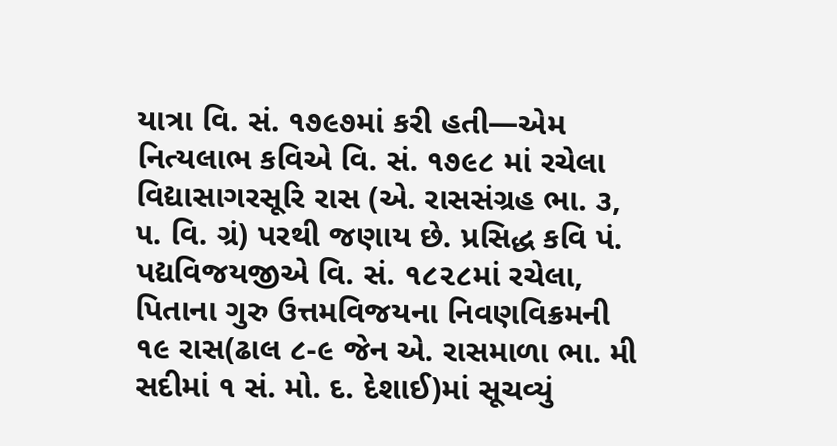યાત્રા વિ. સં. ૧૭૯૭માં કરી હતી—એમ નિત્યલાભ કવિએ વિ. સં. ૧૭૯૮ માં રચેલા વિદ્યાસાગરસૂરિ રાસ (એ. રાસસંગ્રહ ભા. ૩, ૫. વિ. ગ્રં) પરથી જણાય છે. પ્રસિદ્ધ કવિ પં. પદ્યવિજયજીએ વિ. સં. ૧૮૨૮માં રચેલા, પિતાના ગુરુ ઉત્તમવિજયના નિવણવિક્રમની ૧૯ રાસ(ઢાલ ૮-૯ જેન એ. રાસમાળા ભા. મી સદીમાં ૧ સં. મો. દ. દેશાઈ)માં સૂચવ્યું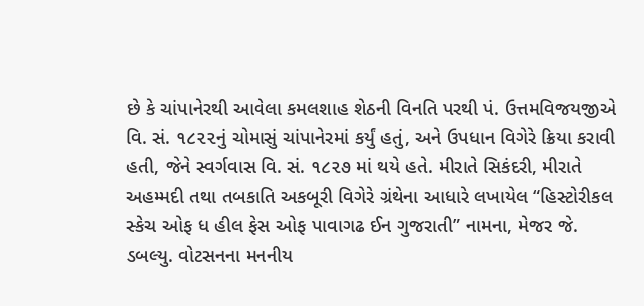છે કે ચાંપાનેરથી આવેલા કમલશાહ શેઠની વિનતિ પરથી પં. ઉત્તમવિજયજીએ વિ. સં. ૧૮૨૨નું ચોમાસું ચાંપાનેરમાં કર્યું હતું, અને ઉપધાન વિગેરે ક્રિયા કરાવી હતી, જેને સ્વર્ગવાસ વિ. સં. ૧૮૨૭ માં થયે હતે. મીરાતે સિકંદરી, મીરાતે અહમ્મદી તથા તબકાતિ અકબૂરી વિગેરે ગ્રંથેના આધારે લખાયેલ “હિસ્ટોરીકલ સ્કેચ ઓફ ધ હીલ ફેસ ઓફ પાવાગઢ ઈન ગુજરાતી” નામના, મેજર જે. ડબલ્યુ. વોટસનના મનનીય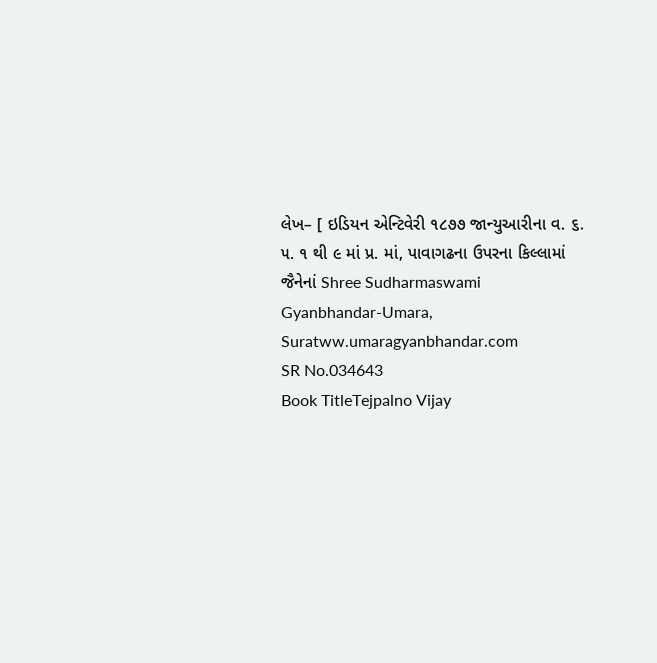લેખ– [ ઇડિયન એન્ટિવેરી ૧૮૭૭ જાન્યુઆરીના વ. ૬. ૫. ૧ થી ૯ માં પ્ર. માં, પાવાગઢના ઉપરના કિલ્લામાં જૈનેનાં Shree Sudharmaswami Gyanbhandar-Umara, Suratww.umaragyanbhandar.com
SR No.034643
Book TitleTejpalno Vijay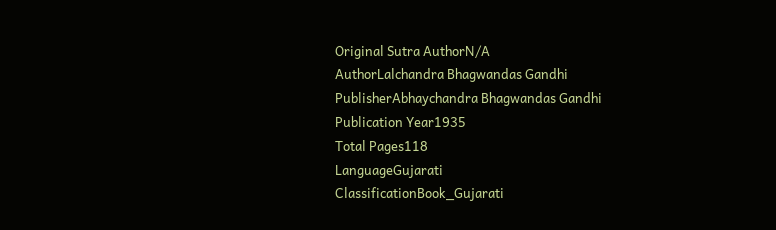Original Sutra AuthorN/A
AuthorLalchandra Bhagwandas Gandhi
PublisherAbhaychandra Bhagwandas Gandhi
Publication Year1935
Total Pages118
LanguageGujarati
ClassificationBook_Gujarati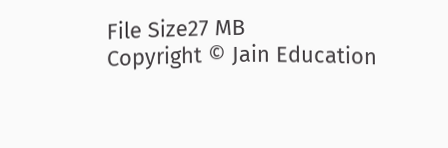File Size27 MB
Copyright © Jain Education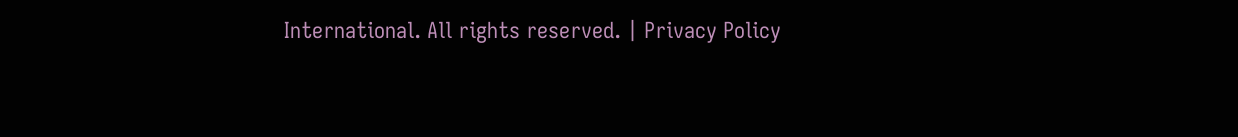International. All rights reserved. | Privacy Policy